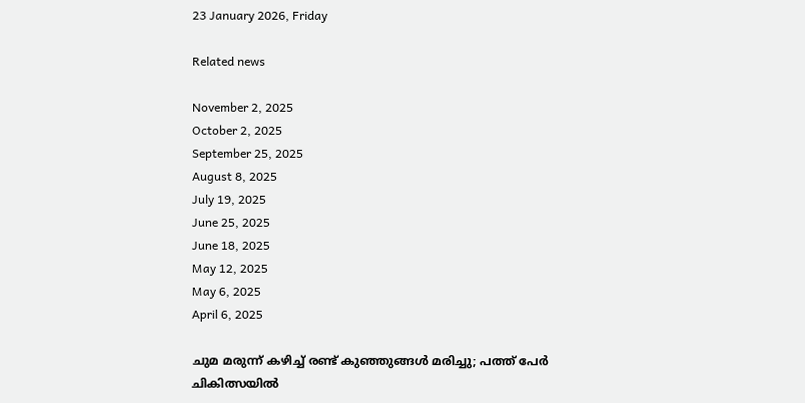23 January 2026, Friday

Related news

November 2, 2025
October 2, 2025
September 25, 2025
August 8, 2025
July 19, 2025
June 25, 2025
June 18, 2025
May 12, 2025
May 6, 2025
April 6, 2025

ചുമ മരുന്ന് കഴിച്ച് രണ്ട് കുഞ്ഞുങ്ങൾ മരിച്ചു; പത്ത് പേർ ചികിത്സയിൽ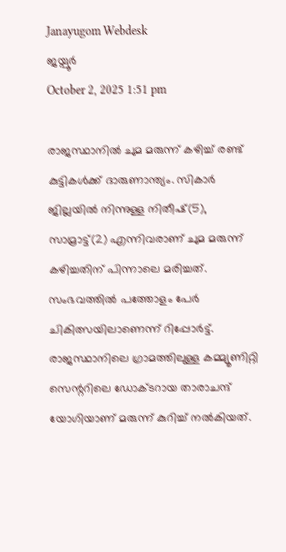Janayugom Webdesk
ജയ്പൂര്‍
October 2, 2025 1:51 pm

രാജസ്ഥാനില്‍ ചുമ മരുന്ന് കഴിച്ച് രണ്ട് കുട്ടികള്‍ക്ക് ദാരുണാന്ത്യം. സികാര്‍ ജില്ലയില്‍ നിന്നുള്ള നിതീഷ്(5), സാമ്രാട്ട്(2) എന്നിവരാണ് ചുമ മരുന്ന് കഴിച്ചതിന് പിന്നാലെ മരിച്ചത്. സംഭവത്തില്‍ പത്തോളം പേര്‍ ചികിത്സയിലാണെന്ന് റിപ്പോര്‍ട്ട്. രാജസ്ഥാനിലെ ഗ്രാമത്തിലുള്ള കമ്മ്യൂണിറ്റി സെന്ററിലെ ഡോക്ടറായ താരാചന്ദ് യോഗിയാണ് മരുന്ന് കുറിച്ച് നല്‍കിയത്.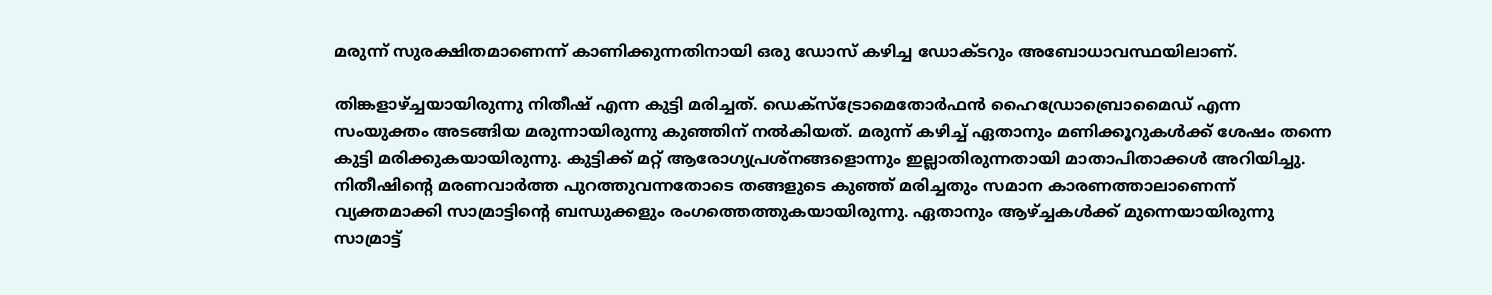മരുന്ന് സുരക്ഷിതമാണെന്ന് കാണിക്കുന്നതിനായി ഒരു ഡോസ് കഴിച്ച ഡോക്ടറും അബോധാവസ്ഥയിലാണ്.

തിങ്കളാഴ്ച്ചയായിരുന്നു നിതീഷ് എന്ന കുട്ടി മരിച്ചത്. ഡെക്‌സ്‌ട്രോമെതോര്‍ഫന്‍ ഹൈഡ്രോബ്രൊമൈഡ് എന്ന സംയുക്തം അടങ്ങിയ മരുന്നായിരുന്നു കുഞ്ഞിന് നല്‍കിയത്. മരുന്ന് കഴിച്ച് ഏതാനും മണിക്കൂറുകള്‍ക്ക് ശേഷം തന്നെ കുട്ടി മരിക്കുകയായിരുന്നു. കുട്ടിക്ക് മറ്റ് ആരോഗ്യപ്രശ്‌നങ്ങളൊന്നും ഇല്ലാതിരുന്നതായി മാതാപിതാക്കള്‍ അറിയിച്ചു. നിതീഷിന്റെ മരണവാര്‍ത്ത പുറത്തുവന്നതോടെ തങ്ങളുടെ കുഞ്ഞ് മരിച്ചതും സമാന കാരണത്താലാണെന്ന് വ്യക്തമാക്കി സാമ്രാട്ടിന്റെ ബന്ധുക്കളും രംഗത്തെത്തുകയായിരുന്നു. ഏതാനും ആഴ്ച്ചകള്‍ക്ക് മുന്നെയായിരുന്നു സാമ്രാട്ട്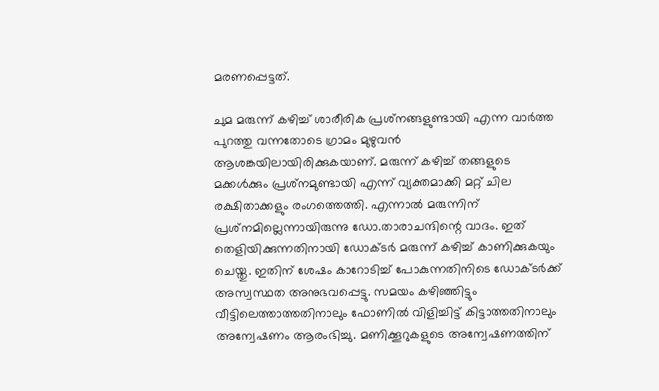മരണപ്പെട്ടത്.

ചുമ മരുന്ന് കഴിച്ച് ശാരീരിക പ്രശ്‌നങ്ങളുണ്ടായി എന്ന വാര്‍ത്ത പുറത്തു വന്നതോടെ ഗ്രാമം മുഴുവന്‍ ആശങ്കയിലായിരിക്കുകയാണ്. മരുന്ന് കഴിച്ച് തങ്ങളുടെ മക്കള്‍ക്കും പ്രശ്‌നമുണ്ടായി എന്ന് വ്യക്തമാക്കി മറ്റ് ചില രക്ഷിതാക്കളും രംഗത്തെത്തി. എന്നാല്‍ മരുന്നിന് പ്രശ്‌നമില്ലെന്നായിരുന്നു ഡോ.താരാചന്ദിന്റെ വാദം. ഇത് തെളിയിക്കുന്നതിനായി ഡോക്ടര്‍ മരുന്ന് കഴിച്ച് കാണിക്കുകയും ചെയ്തു. ഇതിന് ശേഷം കാറോടിച്ച് പോകുന്നതിനിടെ ഡോക്ടര്‍ക്ക് അസ്വസ്ഥത അനുഭവപ്പെട്ടു. സമയം കഴിഞ്ഞിട്ടും വീട്ടിലെത്താത്തതിനാലും ഫോണില്‍ വിളിച്ചിട്ട് കിട്ടാത്തതിനാലും അന്വേഷണം ആരംഭിച്ചു. മണിക്കൂറുകളുടെ അന്വേഷണത്തിന്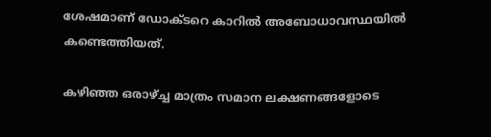ശേഷമാണ് ഡോക്ടറെ കാറില്‍ അബോധാവസ്ഥയില്‍ കണ്ടെത്തിയത്.

കഴിഞ്ഞ ഒരാഴ്ച്ച മാത്രം സമാന ലക്ഷണങ്ങളോടെ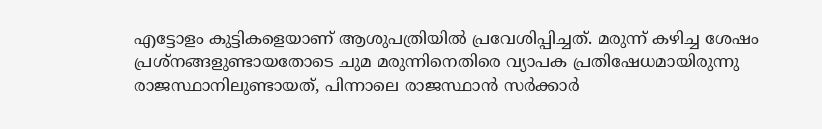എട്ടോളം കുട്ടികളെയാണ് ആശുപത്രിയില്‍ പ്രവേശിപ്പിച്ചത്. മരുന്ന് കഴിച്ച ശേഷം പ്രശ്‌നങ്ങളുണ്ടായതോടെ ചുമ മരുന്നിനെതിരെ വ്യാപക പ്രതിഷേധമായിരുന്നു രാജസ്ഥാനിലുണ്ടായത്, പിന്നാലെ രാജസ്ഥാന്‍ സര്‍ക്കാര്‍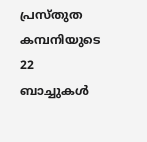പ്രസ്തുത കമ്പനിയുടെ 22 ബാച്ചുകള്‍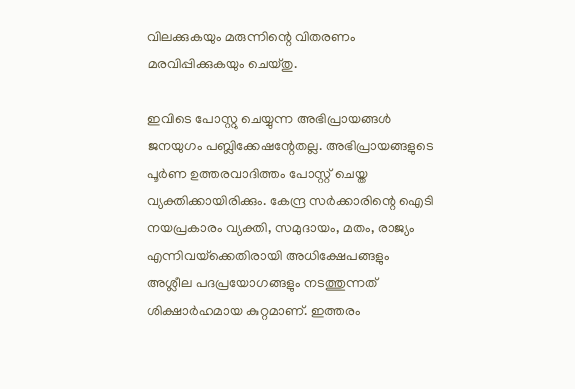വിലക്കുകയും മരുന്നിന്റെ വിതരണം മരവിപ്പിക്കുകയും ചെയ്തു.

ഇവിടെ പോസ്റ്റു ചെയ്യുന്ന അഭിപ്രായങ്ങള്‍ ജനയുഗം പബ്ലിക്കേഷന്റേതല്ല. അഭിപ്രായങ്ങളുടെ പൂര്‍ണ ഉത്തരവാദിത്തം പോസ്റ്റ് ചെയ്ത വ്യക്തിക്കായിരിക്കും. കേന്ദ്ര സര്‍ക്കാരിന്റെ ഐടി നയപ്രകാരം വ്യക്തി, സമുദായം, മതം, രാജ്യം എന്നിവയ്‌ക്കെതിരായി അധിക്ഷേപങ്ങളും അശ്ലീല പദപ്രയോഗങ്ങളും നടത്തുന്നത് ശിക്ഷാര്‍ഹമായ കുറ്റമാണ്. ഇത്തരം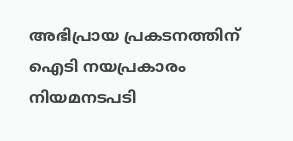അഭിപ്രായ പ്രകടനത്തിന് ഐടി നയപ്രകാരം നിയമനടപടി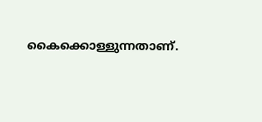കൈക്കൊള്ളുന്നതാണ്.